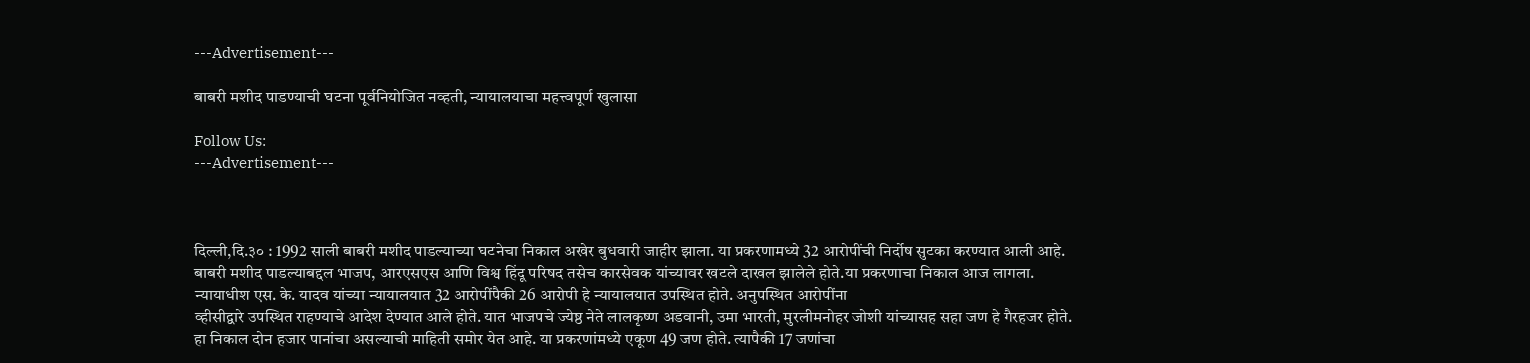---Advertisement---

बाबरी मशीद पाडण्याची घटना पूर्वनियोजित नव्हती, न्यायालयाचा महत्त्वपूर्ण खुलासा

Follow Us:
---Advertisement---



दिल्ली,दि.३० : 1992 साली बाबरी मशीद पाडल्याच्या घटनेचा निकाल अखेर बुधवारी जाहीर झाला. या प्रकरणामध्ये 32 आरोपींची निर्दोष सुटका करण्यात आली आहे. बाबरी मशीद पाडल्याबद्दल भाजप, आरएसएस आणि विश्व हिंदू परिषद तसेच कारसेवक यांच्यावर खटले दाखल झालेले होते.या प्रकरणाचा निकाल आज लागला. न्यायाधीश एस. के. यादव यांच्या न्यायालयात 32 आरोपींपैकी 26 आरोपी हे न्यायालयात उपस्थित होते. अनुपस्थित आरोपींना
व्हीसीद्वारे उपस्थित राहण्याचे आदेश देण्यात आले होते. यात भाजपचे ज्येष्ठ नेते लालकृष्ण अडवानी, उमा भारती, मुरलीमनोहर जोशी यांच्यासह सहा जण हे गैरहजर होते. हा निकाल दोन हजार पानांचा असल्याची माहिती समोर येत आहे. या प्रकरणांमध्ये एकूण 49 जण होते. त्यापैकी 17 जणांचा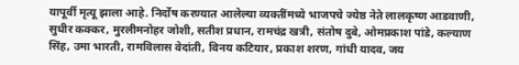यापूर्वी मृत्यू झाला आहे. निर्दोष करण्यात आलेल्या व्यक्तींमध्ये भाजपचे ज्येष्ठ नेते लालकृष्ण आडवाणी, सुधीर कक्कर, मुरलीमनोहर जोशी, सतीश प्रधान, रामचंद्र खत्री, संतोष दुबे, ओमप्रकाश पांडे, कल्याण सिंह, उमा भारती, रामविलास वेदांती, विनय कटियार, प्रकाश शरण, गांधी यादव, जय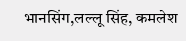भानसिंग,लल्‍लू सिंह, कमलेश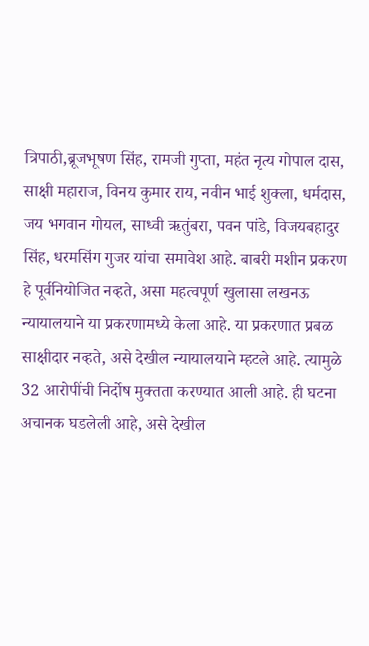त्रिपाठी,ब्रूजभूषण सिंह, रामजी गुप्ता, महंत नृत्य गोपाल दास, साक्षी महाराज, विनय कुमार राय, नवीन भाई शुक्ला, धर्मदास, जय भगवान गोयल, साध्वी ऋतुंबरा, पवन पांडे, विजयबहादुर सिंह, धरमसिंग गुजर यांचा समावेश आहे. बाबरी मशीन प्रकरण हे पूर्वनियोजित नव्हते, असा महत्वपूर्ण खुलासा लखनऊ न्यायालयाने या प्रकरणामध्ये केला आहे. या प्रकरणात प्रबळ साक्षीदार नव्हते, असे देखील न्यायालयाने म्हटले आहे. त्यामुळे 32 आरोपींची निर्दोष मुक्तता करण्यात आली आहे. ही घटना अचानक घडलेली आहे, असे देखील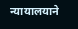न्यायालयाने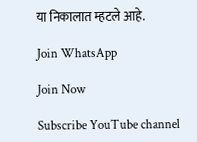या निकालात म्हटले आहे.

Join WhatsApp

Join Now

Subscribe YouTube channel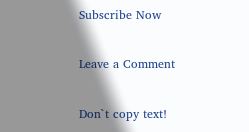Subscribe Now

Leave a Comment

Don`t copy text!